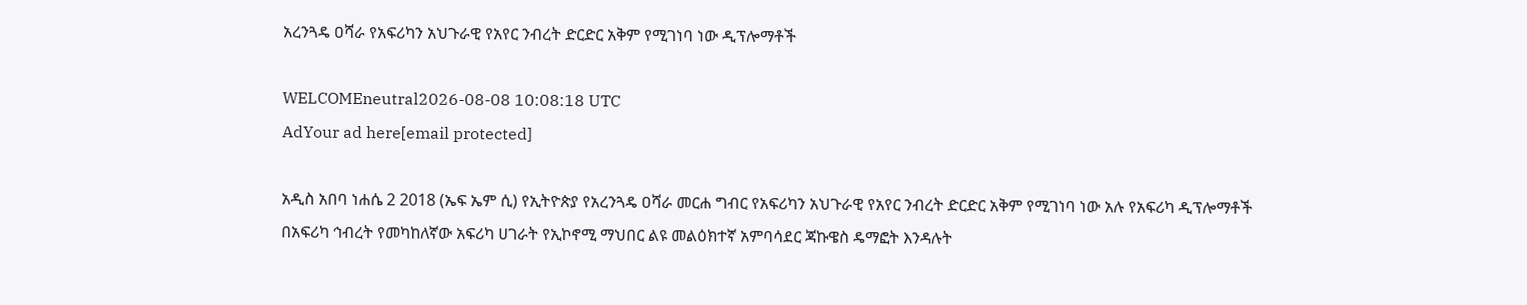አረንጓዴ ዐሻራ የአፍሪካን አህጉራዊ የአየር ንብረት ድርድር አቅም የሚገነባ ነው ዲፕሎማቶች

WELCOMEneutral2026-08-08 10:08:18 UTC
AdYour ad here[email protected]

አዲስ አበባ ነሐሴ 2 2018 (ኤፍ ኤም ሲ) የኢትዮጵያ የአረንጓዴ ዐሻራ መርሐ ግብር የአፍሪካን አህጉራዊ የአየር ንብረት ድርድር አቅም የሚገነባ ነው አሉ የአፍሪካ ዲፕሎማቶች በአፍሪካ ኅብረት የመካከለኛው አፍሪካ ሀገራት የኢኮኖሚ ማህበር ልዩ መልዕክተኛ አምባሳደር ጃኩዌስ ዴማፎት እንዳሉት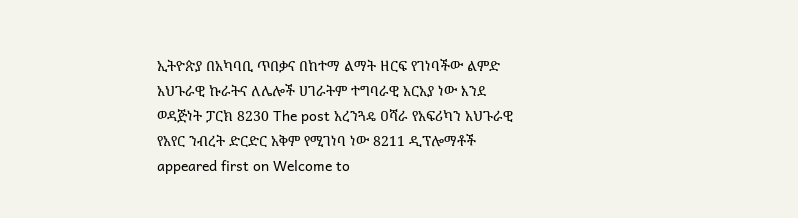ኢትዮጵያ በአካባቢ ጥበቃና በከተማ ልማት ዘርፍ የገነባችው ልምድ አህጉራዊ ኩራትና ለሌሎች ሀገራትም ተግባራዊ አርአያ ነው እንደ ወዳጅነት ፓርክ 8230 The post አረንጓዴ ዐሻራ የአፍሪካን አህጉራዊ የአየር ንብረት ድርድር አቅም የሚገነባ ነው 8211 ዲፕሎማቶች appeared first on Welcome to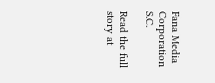Fana Media Corporation S.C.

Read the full story at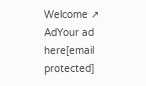Welcome ↗
AdYour ad here[email protected]